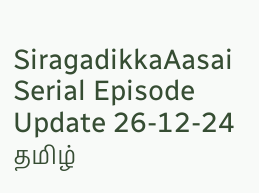SiragadikkaAasai Serial Episode Update 26-12-24
தமிழ்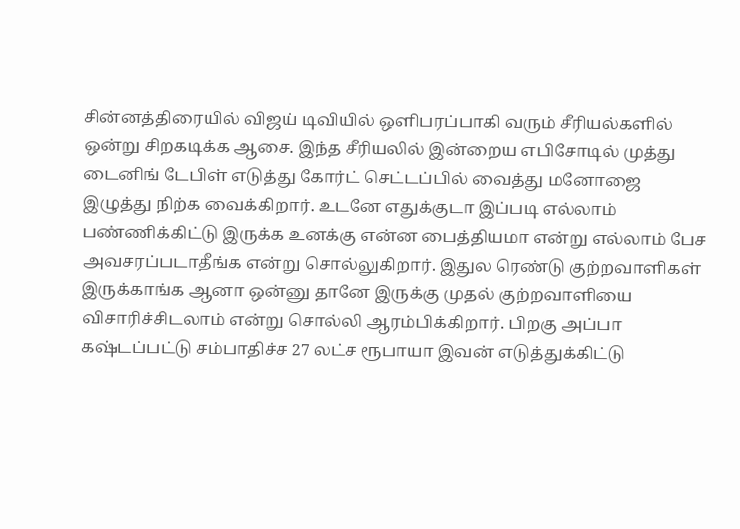சின்னத்திரையில் விஜய் டிவியில் ஒளிபரப்பாகி வரும் சீரியல்களில் ஒன்று சிறகடிக்க ஆசை. இந்த சீரியலில் இன்றைய எபிசோடில் முத்து டைனிங் டேபிள் எடுத்து கோர்ட் செட்டப்பில் வைத்து மனோஜை இழுத்து நிற்க வைக்கிறார். உடனே எதுக்குடா இப்படி எல்லாம் பண்ணிக்கிட்டு இருக்க உனக்கு என்ன பைத்தியமா என்று எல்லாம் பேச அவசரப்படாதீங்க என்று சொல்லுகிறார். இதுல ரெண்டு குற்றவாளிகள் இருக்காங்க ஆனா ஒன்னு தானே இருக்கு முதல் குற்றவாளியை விசாரிச்சிடலாம் என்று சொல்லி ஆரம்பிக்கிறார். பிறகு அப்பா கஷ்டப்பட்டு சம்பாதிச்ச 27 லட்ச ரூபாயா இவன் எடுத்துக்கிட்டு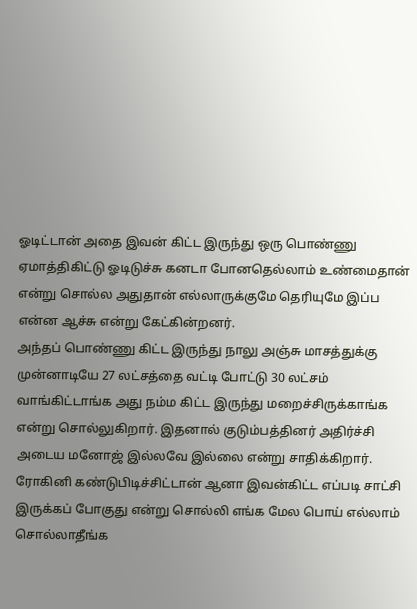ஓடிட்டான் அதை இவன் கிட்ட இருந்து ஒரு பொண்ணு ஏமாத்திகிட்டு ஓடிடுச்சு கனடா போனதெல்லாம் உண்மைதான் என்று சொல்ல அதுதான் எல்லாருக்குமே தெரியுமே இப்ப என்ன ஆச்சு என்று கேட்கின்றனர்.
அந்தப் பொண்ணு கிட்ட இருந்து நாலு அஞ்சு மாசத்துக்கு முன்னாடியே 27 லட்சத்தை வட்டி போட்டு 30 லட்சம் வாங்கிட்டாங்க அது நம்ம கிட்ட இருந்து மறைச்சிருக்காங்க என்று சொல்லுகிறார். இதனால் குடும்பத்தினர் அதிர்ச்சி அடைய மனோஜ் இல்லவே இல்லை என்று சாதிக்கிறார். ரோகினி கண்டுபிடிச்சிட்டான் ஆனா இவன்கிட்ட எப்படி சாட்சி இருக்கப் போகுது என்று சொல்லி எங்க மேல பொய் எல்லாம் சொல்லாதீங்க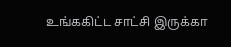உங்ககிட்ட சாட்சி இருக்கா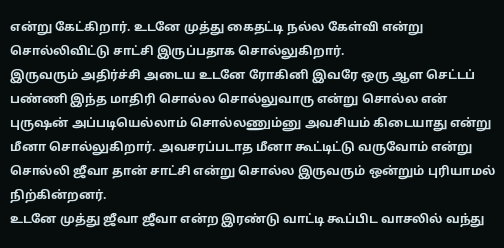என்று கேட்கிறார். உடனே முத்து கைதட்டி நல்ல கேள்வி என்று சொல்லிவிட்டு சாட்சி இருப்பதாக சொல்லுகிறார்.
இருவரும் அதிர்ச்சி அடைய உடனே ரோகினி இவரே ஒரு ஆள செட்டப் பண்ணி இந்த மாதிரி சொல்ல சொல்லுவாரு என்று சொல்ல என் புருஷன் அப்படியெல்லாம் சொல்லணும்னு அவசியம் கிடையாது என்று மீனா சொல்லுகிறார். அவசரப்படாத மீனா கூட்டிட்டு வருவோம் என்று சொல்லி ஜீவா தான் சாட்சி என்று சொல்ல இருவரும் ஒன்றும் புரியாமல் நிற்கின்றனர்.
உடனே முத்து ஜீவா ஜீவா என்ற இரண்டு வாட்டி கூப்பிட வாசலில் வந்து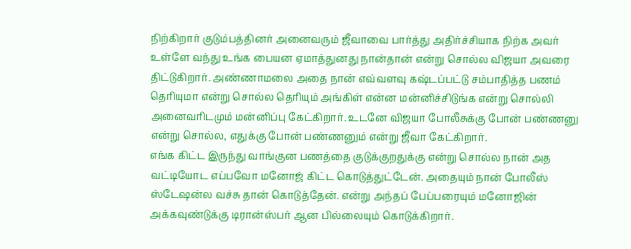நிற்கிறார் குடும்பத்தினர் அனைவரும் ஜீவாவை பார்த்து அதிர்ச்சியாக நிற்க அவர் உள்ளே வந்து உங்க பையன ஏமாத்துனது நான்தான் என்று சொல்ல விஜயா அவரை திட்டுகிறார். அண்ணாமலை அதை நான் எவ்வளவு கஷ்டப்பட்டு சம்பாதித்த பணம் தெரியுமா என்று சொல்ல தெரியும் அங்கிள் என்ன மன்னிச்சிடுங்க என்று சொல்லி அனைவரிடமும் மன்னிப்பு கேட்கிறார். உடனே விஜயா போலீசுக்கு போன் பண்ணனு என்று சொல்ல, எதுக்கு போன் பண்ணனும் என்று ஜீவா கேட்கிறார்.
எங்க கிட்ட இருந்து வாங்குன பணத்தை குடுக்குறதுக்கு என்று சொல்ல நான் அத வட்டியோட எப்பவோ மனோஜ் கிட்ட கொடுத்துட்டேன். அதையும் நான் போலீஸ் ஸ்டேஷன்ல வச்சு தான் கொடுத்தேன். என்று அந்தப் பேப்பரையும் மனோஜின் அக்கவுண்டுக்கு டிரான்ஸ்பர் ஆன பில்லையும் கொடுக்கிறார்.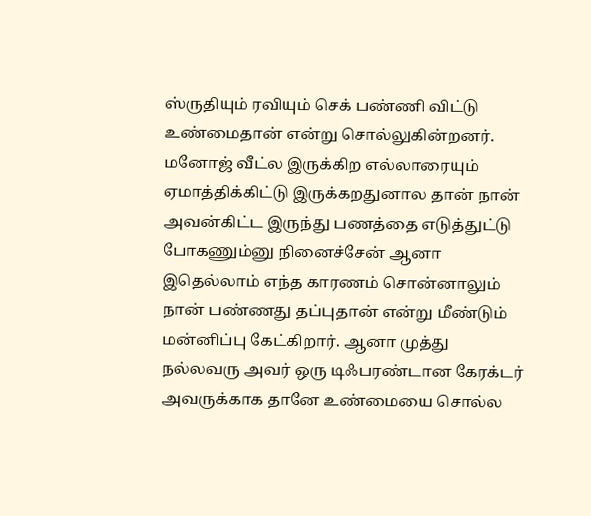ஸ்ருதியும் ரவியும் செக் பண்ணி விட்டு உண்மைதான் என்று சொல்லுகின்றனர். மனோஜ் வீட்ல இருக்கிற எல்லாரையும் ஏமாத்திக்கிட்டு இருக்கறதுனால தான் நான் அவன்கிட்ட இருந்து பணத்தை எடுத்துட்டு போகணும்னு நினைச்சேன் ஆனா இதெல்லாம் எந்த காரணம் சொன்னாலும் நான் பண்ணது தப்புதான் என்று மீண்டும் மன்னிப்பு கேட்கிறார். ஆனா முத்து நல்லவரு அவர் ஒரு டிஃபரண்டான கேரக்டர் அவருக்காக தானே உண்மையை சொல்ல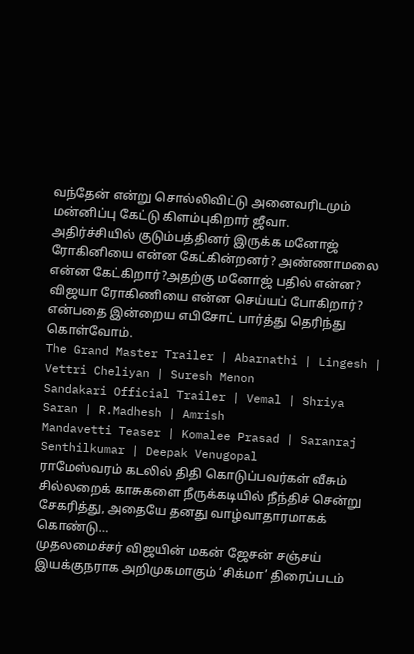வந்தேன் என்று சொல்லிவிட்டு அனைவரிடமும் மன்னிப்பு கேட்டு கிளம்புகிறார் ஜீவா.
அதிர்ச்சியில் குடும்பத்தினர் இருக்க மனோஜ் ரோகினியை என்ன கேட்கின்றனர்? அண்ணாமலை என்ன கேட்கிறார்?அதற்கு மனோஜ் பதில் என்ன? விஜயா ரோகிணியை என்ன செய்யப் போகிறார்? என்பதை இன்றைய எபிசோட் பார்த்து தெரிந்து கொள்வோம்.
The Grand Master Trailer | Abarnathi | Lingesh | Vettri Cheliyan | Suresh Menon
Sandakari Official Trailer | Vemal | Shriya Saran | R.Madhesh | Amrish
Mandavetti Teaser | Komalee Prasad | Saranraj Senthilkumar | Deepak Venugopal
ராமேஸ்வரம் கடலில் திதி கொடுப்பவர்கள் வீசும் சில்லறைக் காசுகளை நீருக்கடியில் நீந்திச் சென்று சேகரித்து, அதையே தனது வாழ்வாதாரமாகக் கொண்டு…
முதலமைச்சர் விஜயின் மகன் ஜேசன் சஞ்சய் இயக்குநராக அறிமுகமாகும் ‘சிக்மா’ திரைப்படம்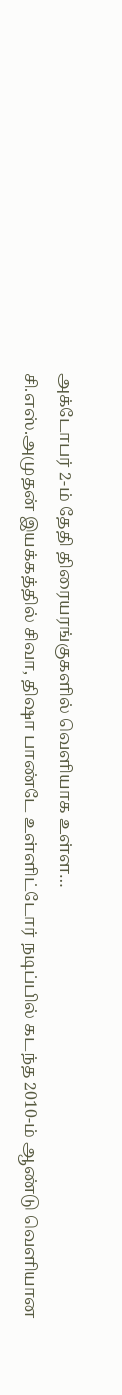அக்டோபர் 2-ம் தேதி திரையரங்குகளில் வெளியாக உள்ள…
சி.எஸ்.அமுதன் இயக்கத்தில் சிவா, திஷா பாண்டே உள்ளிட்டோர் நடிப்பில் கடந்த 2010-ம் ஆண்டு வெளியான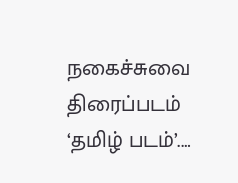நகைச்சுவை திரைப்படம் ‘தமிழ் படம்’.…